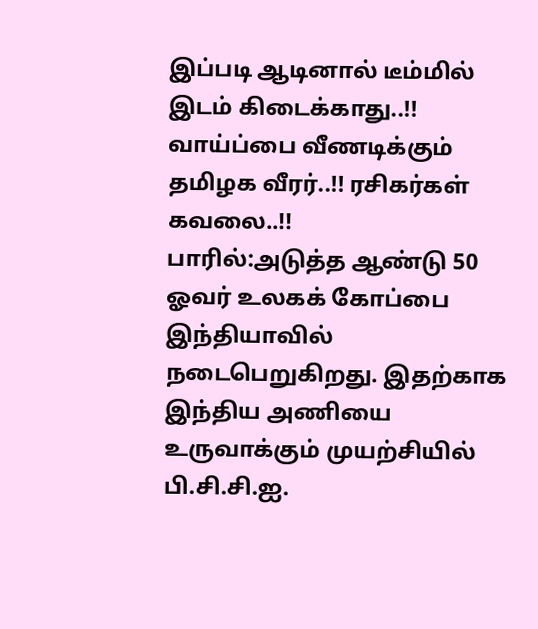இப்படி ஆடினால் டீம்மில் இடம் கிடைக்காது..!! வாய்ப்பை வீணடிக்கும் தமிழக வீரர்..!! ரசிகர்கள் கவலை..!!
பாரில்:அடுத்த ஆண்டு 50 ஓவர் உலகக் கோப்பை இந்தியாவில் நடைபெறுகிறது. இதற்காக இந்திய அணியை உருவாக்கும் முயற்சியில் பி.சி.சி.ஐ.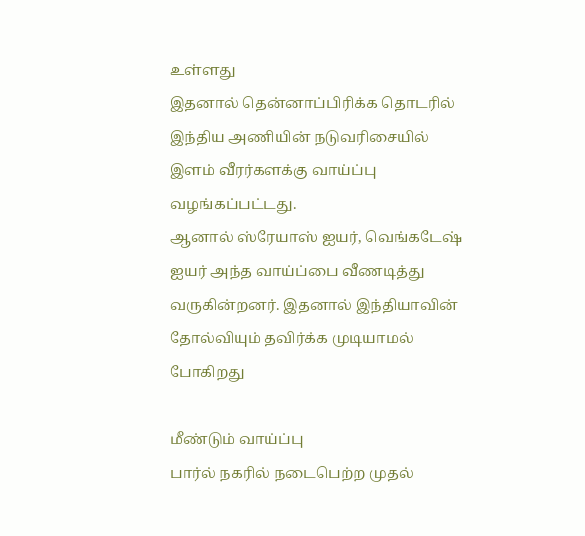உள்ளது
இதனால் தென்னாப்பிரிக்க தொடரில் இந்திய அணியின் நடுவரிசையில் இளம் வீரர்களக்கு வாய்ப்பு வழங்கப்பட்டது.
ஆனால் ஸ்ரேயாஸ் ஐயர், வெங்கடேஷ் ஐயர் அந்த வாய்ப்பை வீணடித்து வருகின்றனர். இதனால் இந்தியாவின் தோல்வியும் தவிர்க்க முடியாமல் போகிறது

மீண்டும் வாய்ப்பு
பார்ல் நகரில் நடைபெற்ற முதல்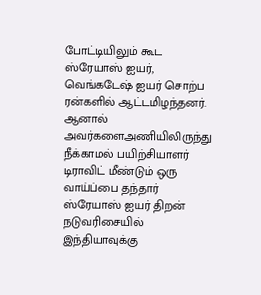போட்டியிலும் கூட ஸ்ரேயாஸ் ஐயர், வெங்கடேஷ் ஐயர் சொற்ப ரன்களில் ஆட்டமிழந்தனர். ஆனால் அவர்களைஅணியிலிருந்து நீக்காமல் பயிற்சியாளர் டிராவிட் மீண்டும் ஒரு வாய்ப்பை தந்தார் ஸ்ரேயாஸ் ஐயர் திறன் நடுவரிசையில் இந்தியாவுக்கு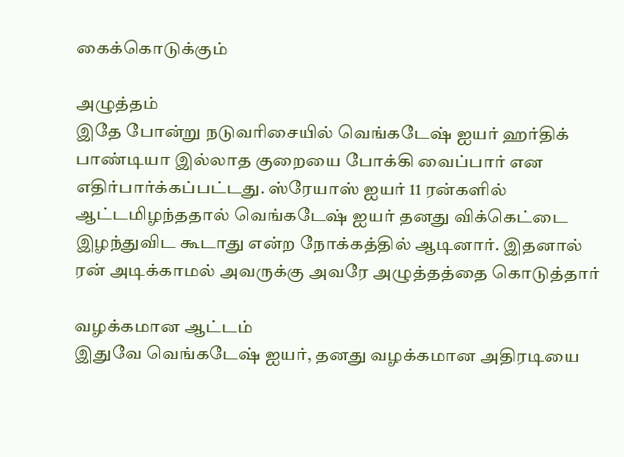கைக்கொடுக்கும்

அழுத்தம்
இதே போன்று நடுவரிசையில் வெங்கடேஷ் ஐயர் ஹர்திக் பாண்டியா இல்லாத குறையை போக்கி வைப்பார் என எதிர்பார்க்கப்பட்டது. ஸ்ரேயாஸ் ஐயர் 11 ரன்களில் ஆட்டமிழந்ததால் வெங்கடேஷ் ஐயர் தனது விக்கெட்டை இழந்துவிட கூடாது என்ற நோக்கத்தில் ஆடினார். இதனால் ரன் அடிக்காமல் அவருக்கு அவரே அழுத்தத்தை கொடுத்தார்

வழக்கமான ஆட்டம்
இதுவே வெங்கடேஷ் ஐயர், தனது வழக்கமான அதிரடியை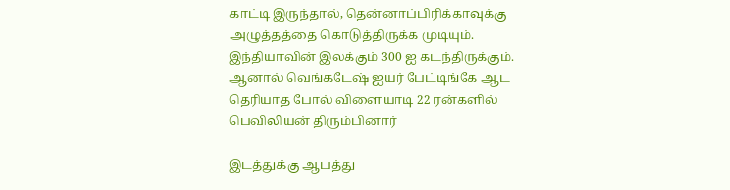காட்டி இருந்தால், தென்னாப்பிரிக்காவுக்கு அழுத்தத்தை கொடுத்திருக்க முடியும். இந்தியாவின் இலக்கும் 300 ஐ கடந்திருக்கும். ஆனால் வெங்கடேஷ் ஐயர் பேட்டிங்கே ஆட தெரியாத போல் விளையாடி 22 ரன்களில் பெவிலியன் திரும்பினார்

இடத்துக்கு ஆபத்து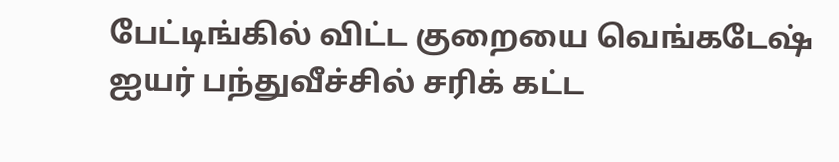பேட்டிங்கில் விட்ட குறையை வெங்கடேஷ் ஐயர் பந்துவீச்சில் சரிக் கட்ட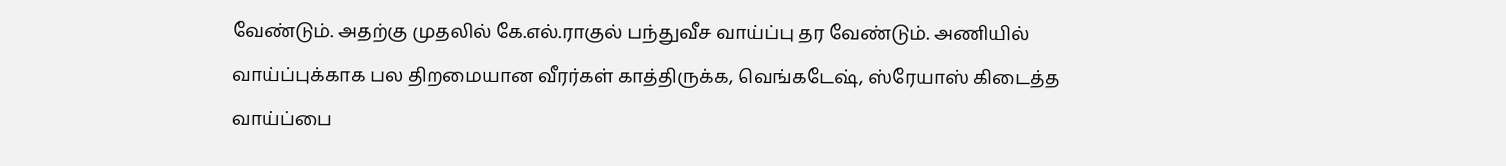வேண்டும். அதற்கு முதலில் கே.எல்.ராகுல் பந்துவீச வாய்ப்பு தர வேண்டும். அணியில் வாய்ப்புக்காக பல திறமையான வீரர்கள் காத்திருக்க, வெங்கடேஷ், ஸ்ரேயாஸ் கிடைத்த வாய்ப்பை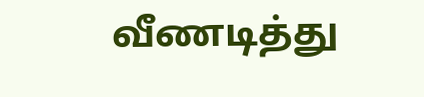வீணடித்து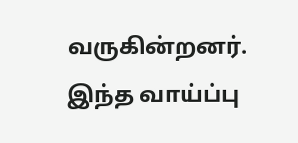வருகின்றனர். இந்த வாய்ப்பு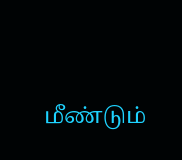மீண்டும்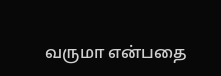வருமா என்பதை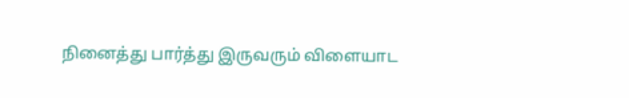நினைத்து பார்த்து இருவரும் விளையாட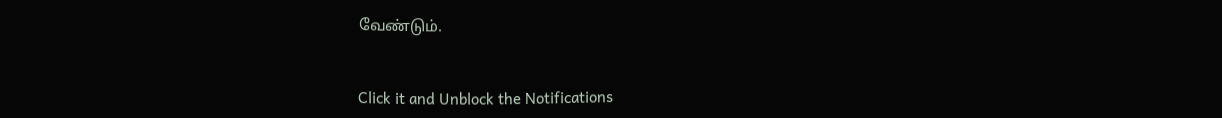வேண்டும்.


Click it and Unblock the Notifications